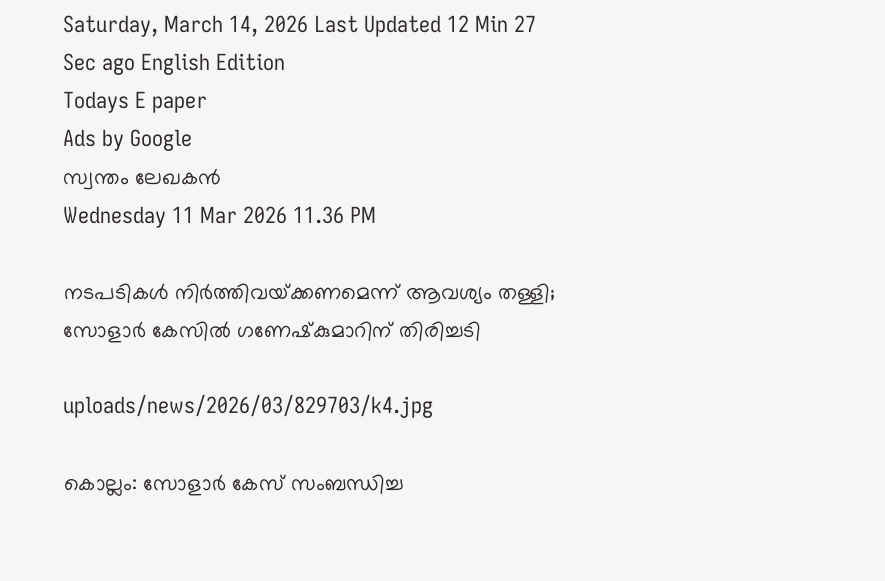Saturday, March 14, 2026 Last Updated 12 Min 27 Sec ago English Edition
Todays E paper
Ads by Google
സ്വന്തം ലേഖകന്‍
Wednesday 11 Mar 2026 11.36 PM

നടപടികള്‍ നിര്‍ത്തിവയ്‌ക്കണമെന്ന്‌ ആവശ്യം തള്ളി; സോളാര്‍ കേസില്‍ ഗണേഷ്‌കുമാറിന്‌ തിരിച്ചടി

uploads/news/2026/03/829703/k4.jpg

കൊല്ലം: സോളാര്‍ കേസ്‌ സംബന്ധിച്ച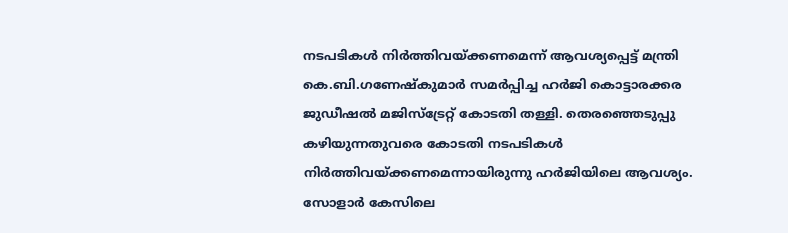നടപടികള്‍ നിര്‍ത്തിവയ്‌ക്കണമെന്ന്‌ ആവശ്യപ്പെട്ട്‌ മന്ത്രി കെ.ബി.ഗണേഷ്‌കുമാര്‍ സമര്‍പ്പിച്ച ഹര്‍ജി കൊട്ടാരക്കര ജുഡീഷല്‍ മജിസ്‌ട്രേറ്റ്‌ കോടതി തള്ളി. തെരഞ്ഞെടുപ്പു കഴിയുന്നതുവരെ കോടതി നടപടികള്‍ നിര്‍ത്തിവയ്‌ക്കണമെന്നായിരുന്നു ഹര്‍ജിയിലെ ആവശ്യം. സോളാര്‍ കേസിലെ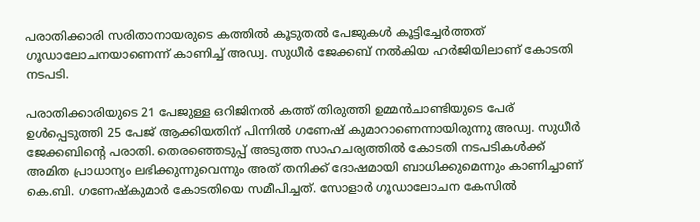പരാതിക്കാരി സരിതാനായരുടെ കത്തില്‍ കൂടുതല്‍ പേജുകള്‍ കൂട്ടിച്ചേര്‍ത്തത്‌ ഗൂഡാലോചനയാണെന്ന്‌ കാണിച്ച്‌ അഡ്വ. സുധീര്‍ ജേക്കബ്‌ നല്‍കിയ ഹര്‍ജിയിലാണ്‌ കോടതി നടപടി.

പരാതിക്കാരിയുടെ 21 പേജുള്ള ഒറിജിനല്‍ കത്ത്‌ തിരുത്തി ഉമ്മന്‍ചാണ്ടിയുടെ പേര്‌ ഉള്‍പ്പെടുത്തി 25 പേജ്‌ ആക്കിയതിന്‌ പിന്നില്‍ ഗണേഷ്‌ കുമാറാണെന്നായിരുന്നു അഡ്വ. സുധീര്‍ ജേക്കബിന്റെ പരാതി. തെരഞ്ഞെടുപ്പ്‌ അടുത്ത സാഹചര്യത്തില്‍ കോടതി നടപടികള്‍ക്ക്‌ അമിത പ്രാധാന്യം ലഭിക്കുന്നുവെന്നും അത്‌ തനിക്ക്‌ ദോഷമായി ബാധിക്കുമെന്നും കാണിച്ചാണ്‌ കെ.ബി. ഗണേഷ്‌കുമാര്‍ കോടതിയെ സമീപിച്ചത്‌. സോളാര്‍ ഗൂഡാലോചന കേസില്‍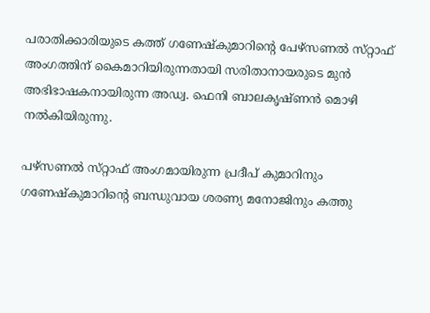പരാതിക്കാരിയുടെ കത്ത്‌ ഗണേഷ്‌കുമാറിന്റെ പേഴ്‌സണല്‍ സ്‌റ്റാഫ്‌ അംഗത്തിന്‌ കൈമാറിയിരുന്നതായി സരിതാനായരുടെ മുന്‍ അഭിഭാഷകനായിരുന്ന അഡ്വ. ഫെനി ബാലകൃഷ്‌ണന്‍ മൊഴി നല്‍കിയിരുന്നു.

പഴ്‌സണല്‍ സ്‌റ്റാഫ്‌ അംഗമായിരുന്ന പ്രദീപ്‌ കുമാറിനും ഗണേഷ്‌കുമാറിന്റെ ബന്ധുവായ ശരണ്യ മനോജിനും കത്തു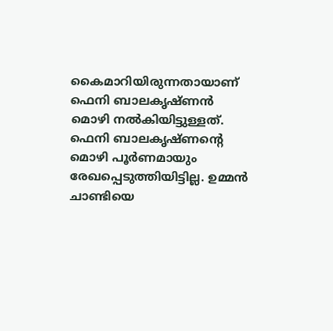കൈമാറിയിരുന്നതായാണ്‌ ഫെനി ബാലകൃഷ്‌ണന്‍ മൊഴി നല്‍കിയിട്ടുള്ളത്‌. ഫെനി ബാലകൃഷ്‌ണന്റെ മൊഴി പൂര്‍ണമായും രേഖപ്പെടുത്തിയിട്ടില്ല. ഉമ്മന്‍ ചാണ്ടിയെ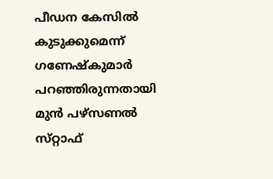പീഡന കേസില്‍ കുടുക്കുമെന്ന്‌ ഗണേഷ്‌കുമാര്‍ പറഞ്ഞിരുന്നതായി മുന്‍ പഴ്‌സണല്‍ സ്‌റ്റാഫ്‌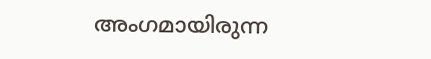അംഗമായിരുന്ന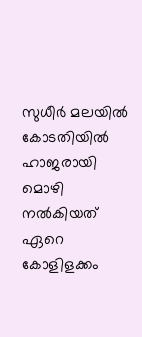സുധീര്‍ മലയില്‍ കോടതിയില്‍ ഹാജരായി മൊഴി നല്‍കിയത്‌ ഏറെ കോളിളക്കം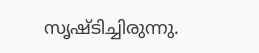സൃഷ്‌ടിച്ചിരുന്നു.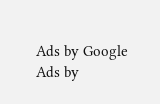Ads by Google
Ads by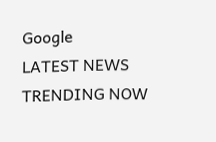Google
LATEST NEWS
TRENDING NOW